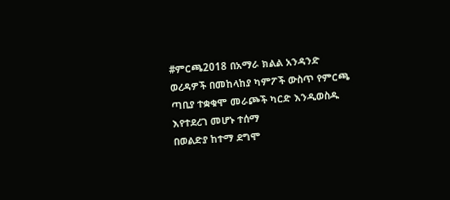#ምርጫ2018 በአማራ ክልል አንዳንድ ወረዳዎች በመከላከያ ካምፖች ውስጥ የምርጫ ጣቢያ ተቋቁሞ መራጮች ካርድ እንዲወስዱ እየተደረገ መሆኑ ተሰማ
በወልድያ ከተማ ደግሞ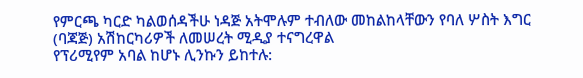የምርጫ ካርድ ካልወሰዳችሁ ነዳጅ አትሞሉም ተብለው መከልከላቸውን የባለ ሦስት እግር (ባጃጅ) አሽከርካሪዎች ለመሠረት ሚዲያ ተናግረዋል
የፕሪሚየም አባል ከሆኑ ሊንኩን ይከተሉ: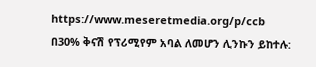https://www.meseretmedia.org/p/ccb
በ30% ቅናሽ የፕሪሚየም አባል ለመሆን ሊንኩን ይከተሉ: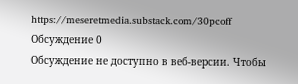https://meseretmedia.substack.com/30pcoff
Обсуждение 0
Обсуждение не доступно в веб-версии. Чтобы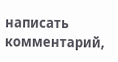написать комментарий,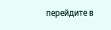перейдите в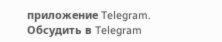приложение Telegram.
Обсудить в Telegram